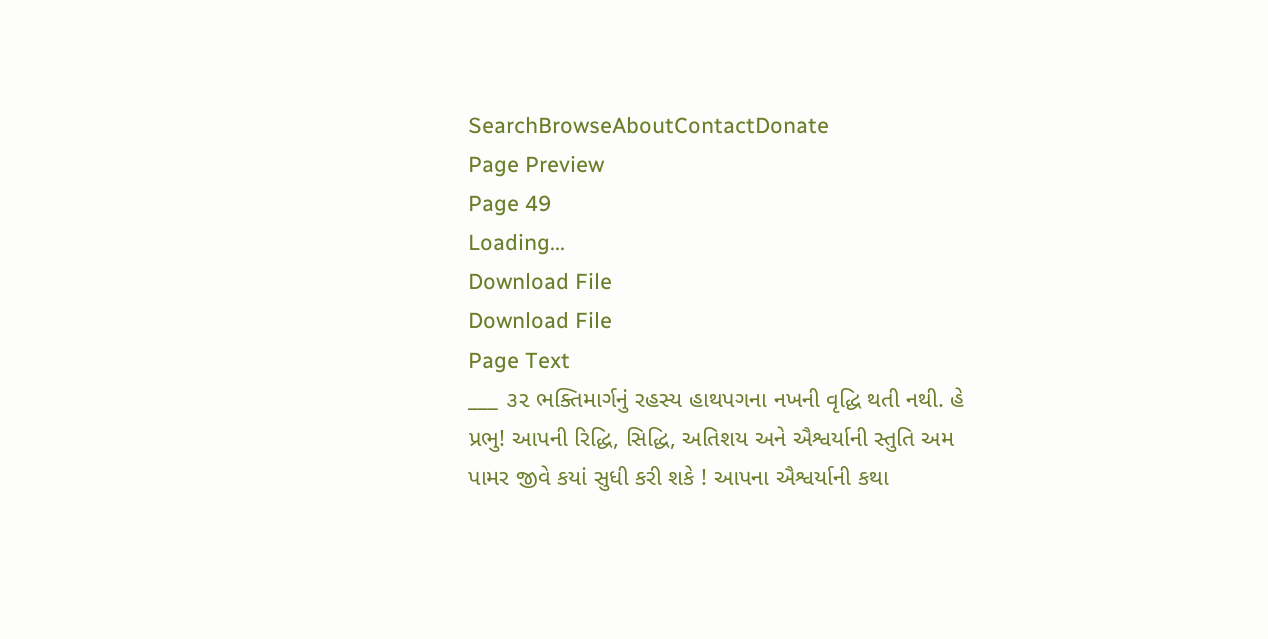SearchBrowseAboutContactDonate
Page Preview
Page 49
Loading...
Download File
Download File
Page Text
___ ૩૨ ભક્તિમાર્ગનું રહસ્ય હાથપગના નખની વૃદ્ધિ થતી નથી. હે પ્રભુ! આપની રિદ્ધિ, સિદ્ધિ, અતિશય અને ઐશ્વર્યાની સ્તુતિ અમ પામર જીવે કયાં સુધી કરી શકે ! આપના ઐશ્વર્યાની કથા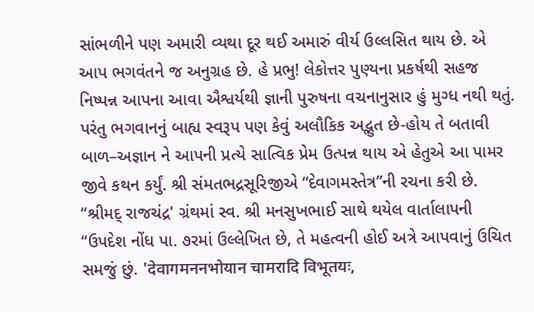સાંભળીને પણ અમારી વ્યથા દૂર થઈ અમારું વીર્ય ઉલ્લસિત થાય છે. એ આપ ભગવંતને જ અનુગ્રહ છે. હે પ્રભુ! લેકોત્તર પુણ્યના પ્રકર્ષથી સહજ નિષ્પન્ન આપના આવા ઐશ્વર્યથી જ્ઞાની પુરુષના વચનાનુસાર હું મુગ્ધ નથી થતું. પરંતુ ભગવાનનું બાહ્ય સ્વરૂપ પણ કેવું અલૌકિક અદ્ભુત છે-હોય તે બતાવી બાળ–અજ્ઞાન ને આપની પ્રત્યે સાત્વિક પ્રેમ ઉત્પન્ન થાય એ હેતુએ આ પામર જીવે કથન કર્યું. શ્રી સંમતભદ્રસૂરિજીએ “દેવાગમસ્તેત્ર”ની રચના કરી છે. “શ્રીમદ્ રાજચંદ્ર' ગ્રંથમાં સ્વ. શ્રી મનસુખભાઈ સાથે થયેલ વાર્તાલાપની “ઉપદેશ નોંધ પા. ૭રમાં ઉલ્લેખિત છે, તે મહત્વની હોઈ અત્રે આપવાનું ઉચિત સમજું છું. 'देवागमननभोयान चामरादि विभूतयः,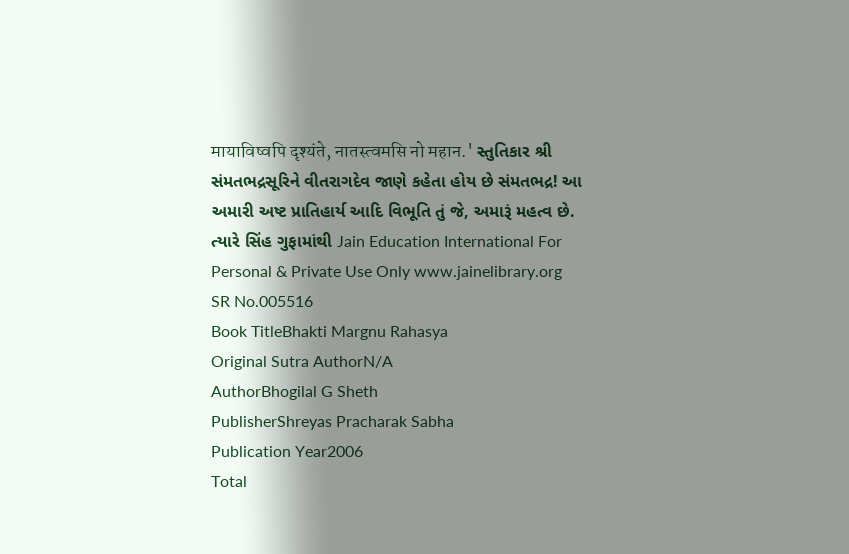मायाविष्वपि दृश्यंते, नातस्त्वमसि नो महान.' સ્તુતિકાર શ્રી સંમતભદ્રસૂરિને વીતરાગદેવ જાણે કહેતા હોય છે સંમતભદ્ર! આ અમારી અષ્ટ પ્રાતિહાર્ય આદિ વિભૂતિ તું જે, અમારૂં મહત્વ છે. ત્યારે સિંહ ગુફામાંથી Jain Education International For Personal & Private Use Only www.jainelibrary.org
SR No.005516
Book TitleBhakti Margnu Rahasya
Original Sutra AuthorN/A
AuthorBhogilal G Sheth
PublisherShreyas Pracharak Sabha
Publication Year2006
Total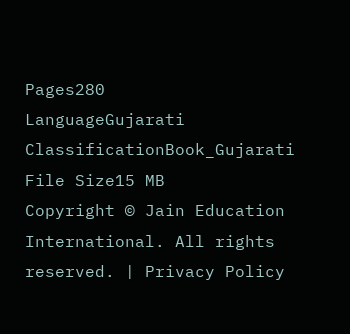Pages280
LanguageGujarati
ClassificationBook_Gujarati
File Size15 MB
Copyright © Jain Education International. All rights reserved. | Privacy Policy